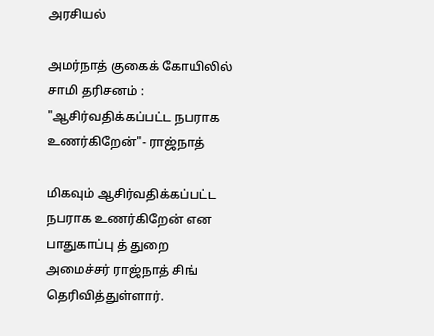அரசியல்

அமர்நாத் குகைக் கோயிலில் சாமி தரிசனம் : "ஆசிர்வதிக்கப்பட்ட நபராக உணர்கிறேன்"- ராஜ்நாத்

மிகவும் ஆசிர்வதிக்கப்பட்ட நபராக உணர்கிறேன் என பாதுகாப்பு த் துறை அமைச்சர் ராஜ்நாத் சிங் தெரிவித்துள்ளார்.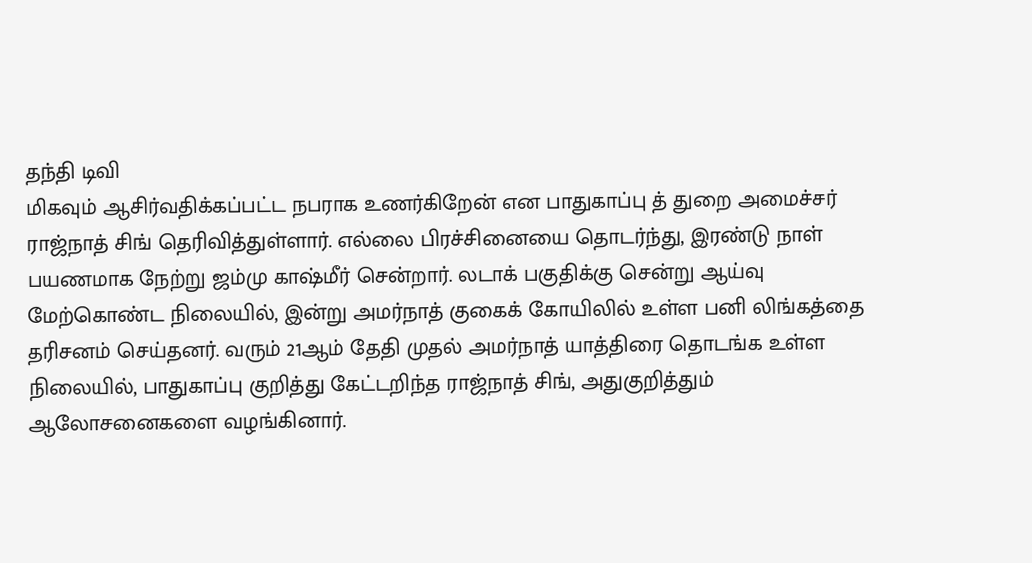தந்தி டிவி
மிகவும் ஆசிர்வதிக்கப்பட்ட நபராக உணர்கிறேன் என பாதுகாப்பு த் துறை அமைச்சர் ராஜ்நாத் சிங் தெரிவித்துள்ளார். எல்லை பிரச்சினையை தொடர்ந்து, இரண்டு நாள் பயணமாக நேற்று ஜம்மு காஷ்மீர் சென்றார். லடாக் பகுதிக்கு சென்று ஆய்வு மேற்கொண்ட நிலையில், இன்று அமர்நாத் குகைக் கோயிலில் உள்ள பனி லிங்கத்தை தரிசனம் செய்தனர். வரும் 21ஆம் தேதி முதல் அமர்நாத் யாத்திரை தொடங்க உள்ள நிலையில், பாதுகாப்பு குறித்து கேட்டறிந்த ராஜ்நாத் சிங், அதுகுறித்தும் ஆலோசனைகளை வழங்கினார்.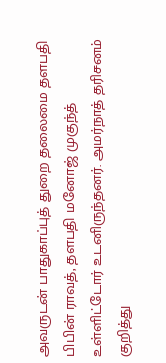அவருடன் பாதுகாப்புத் துறை தலைமை தளபதி பிபின் ராவத், தளபதி மனோஜ் முகுந்த் உள்ளிட்டோர் உடனிருந்தனர். அமர்நாத் தரிசனம் குறித்து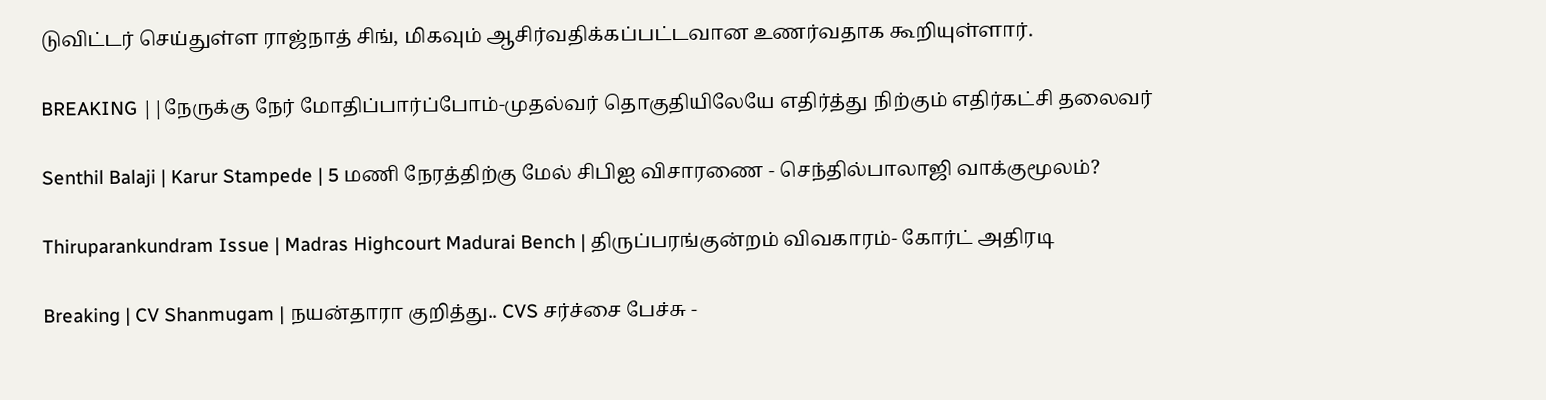டுவிட்டர் செய்துள்ள ராஜ்நாத் சிங், மிகவும் ஆசிர்வதிக்கப்பட்டவான உணர்வதாக கூறியுள்ளார்.

BREAKING ||நேருக்கு நேர் மோதிப்பார்ப்போம்-முதல்வர் தொகுதியிலேயே எதிர்த்து நிற்கும் எதிர்கட்சி தலைவர்

Senthil Balaji | Karur Stampede | 5 மணி நேரத்திற்கு மேல் சிபிஐ விசாரணை - செந்தில்பாலாஜி வாக்குமூலம்?

Thiruparankundram Issue | Madras Highcourt Madurai Bench | திருப்பரங்குன்றம் விவகாரம்- கோர்ட் அதிரடி

Breaking | CV Shanmugam | நயன்தாரா குறித்து.. CVS சர்ச்சை பேச்சு -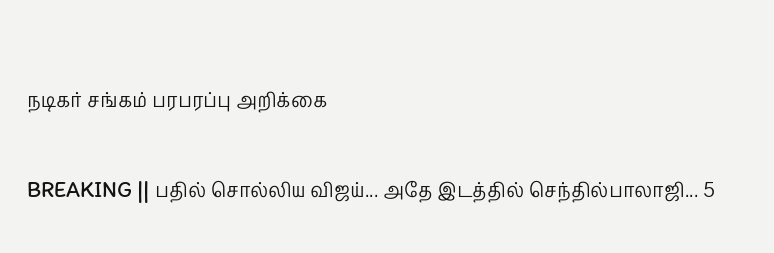நடிகர் சங்கம் பரபரப்பு அறிக்கை

BREAKING || பதில் சொல்லிய விஜய்... அதே இடத்தில் செந்தில்பாலாஜி... 5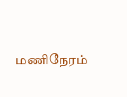மணிநேரம்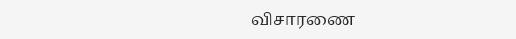விசாரணை